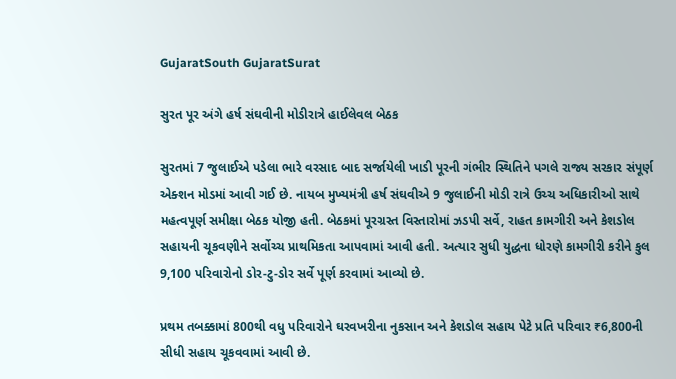GujaratSouth GujaratSurat

સુરત પૂર અંગે હર્ષ સંઘવીની મોડીરાત્રે હાઈલેવલ બેઠક

સુરતમાં 7 જુલાઈએ પડેલા ભારે વરસાદ બાદ સર્જાયેલી ખાડી પૂરની ગંભીર સ્થિતિને પગલે રાજ્ય સરકાર સંપૂર્ણ એક્શન મોડમાં આવી ગઈ છે. નાયબ મુખ્યમંત્રી હર્ષ સંઘવીએ 9 જુલાઈની મોડી રાત્રે ઉચ્ચ અધિકારીઓ સાથે મહત્વપૂર્ણ સમીક્ષા બેઠક યોજી હતી. બેઠકમાં પૂરગ્રસ્ત વિસ્તારોમાં ઝડપી સર્વે, રાહત કામગીરી અને કેશડોલ સહાયની ચૂકવણીને સર્વોચ્ચ પ્રાથમિકતા આપવામાં આવી હતી. અત્યાર સુધી યુદ્ધના ધોરણે કામગીરી કરીને કુલ 9,100 પરિવારોનો ડોર-ટુ-ડોર સર્વે પૂર્ણ કરવામાં આવ્યો છે.

પ્રથમ તબક્કામાં 800થી વધુ પરિવારોને ઘરવખરીના નુકસાન અને કેશડોલ સહાય પેટે પ્રતિ પરિવાર ₹6,800ની સીધી સહાય ચૂકવવામાં આવી છે.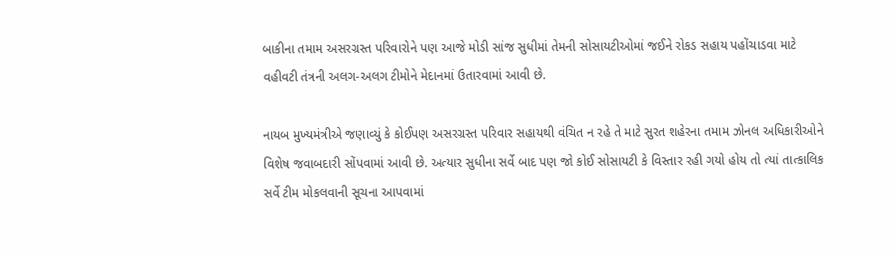બાકીના તમામ અસરગ્રસ્ત પરિવારોને પણ આજે મોડી સાંજ સુધીમાં તેમની સોસાયટીઓમાં જઈને રોકડ સહાય પહોંચાડવા માટે વહીવટી તંત્રની અલગ-અલગ ટીમોને મેદાનમાં ઉતારવામાં આવી છે.

નાયબ મુખ્યમંત્રીએ જણાવ્યું કે કોઈપણ અસરગ્રસ્ત પરિવાર સહાયથી વંચિત ન રહે તે માટે સુરત શહેરના તમામ ઝોનલ અધિકારીઓને વિશેષ જવાબદારી સોંપવામાં આવી છે. અત્યાર સુધીના સર્વે બાદ પણ જો કોઈ સોસાયટી કે વિસ્તાર રહી ગયો હોય તો ત્યાં તાત્કાલિક સર્વે ટીમ મોકલવાની સૂચના આપવામાં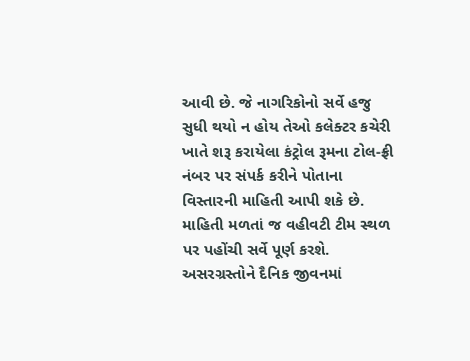આવી છે. જે નાગરિકોનો સર્વે હજુ સુધી થયો ન હોય તેઓ કલેક્ટર કચેરી ખાતે શરૂ કરાયેલા કંટ્રોલ રૂમના ટોલ-ફ્રી નંબર પર સંપર્ક કરીને પોતાના વિસ્તારની માહિતી આપી શકે છે. માહિતી મળતાં જ વહીવટી ટીમ સ્થળ પર પહોંચી સર્વે પૂર્ણ કરશે. અસરગ્રસ્તોને દૈનિક જીવનમાં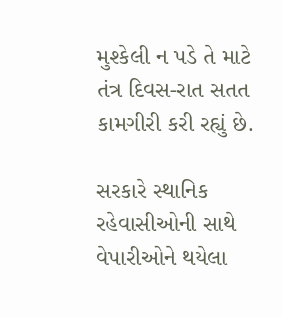મુશ્કેલી ન પડે તે માટે તંત્ર દિવસ-રાત સતત કામગીરી કરી રહ્યું છે.

સરકારે સ્થાનિક રહેવાસીઓની સાથે વેપારીઓને થયેલા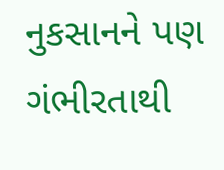નુકસાનને પણ ગંભીરતાથી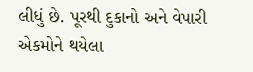લીધું છે. પૂરથી દુકાનો અને વેપારી એકમોને થયેલા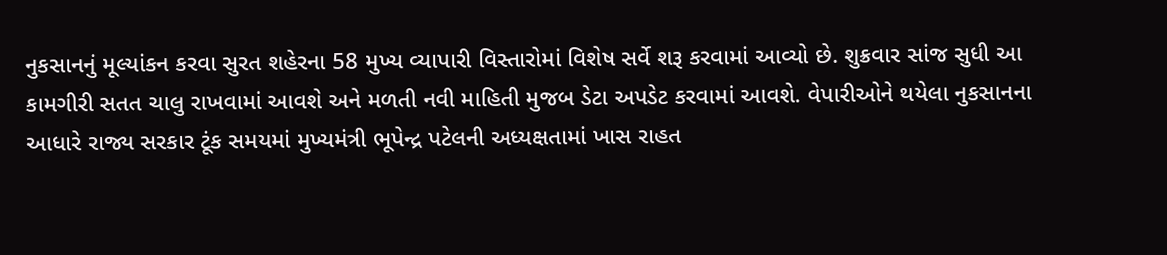નુકસાનનું મૂલ્યાંકન કરવા સુરત શહેરના 58 મુખ્ય વ્યાપારી વિસ્તારોમાં વિશેષ સર્વે શરૂ કરવામાં આવ્યો છે. શુક્રવાર સાંજ સુધી આ કામગીરી સતત ચાલુ રાખવામાં આવશે અને મળતી નવી માહિતી મુજબ ડેટા અપડેટ કરવામાં આવશે. વેપારીઓને થયેલા નુકસાનના આધારે રાજ્ય સરકાર ટૂંક સમયમાં મુખ્યમંત્રી ભૂપેન્દ્ર પટેલની અધ્યક્ષતામાં ખાસ રાહત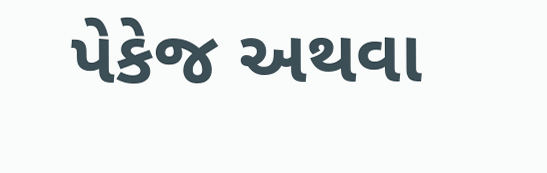પેકેજ અથવા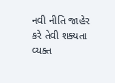નવી નીતિ જાહેર કરે તેવી શક્યતા વ્યક્ત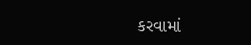કરવામાં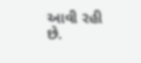આવી રહી છે.